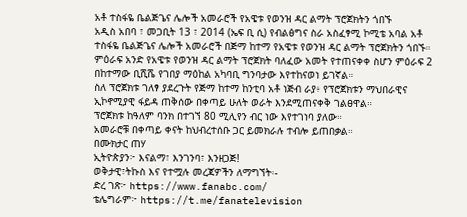አቶ ተስፋዬ ቤልጅጌና ሌሎች አመራሮች የአዌቱ የወንዝ ዳር ልማት ፕሮጀክትን ጎበኙ
አዲስ አበባ ፣ መጋቢት 13 ፣ 2014 (ኤፍ ቢ ሲ) የብልፅግና ስራ አስፈፃሚ ኮሚቴ አባል አቶ ተስፋዬ ቤልጅጌና ሌሎች አመራሮች በጅማ ከተማ የአዌቱ የወንዝ ዳር ልማት ፕሮጀክትን ጎበኙ።
ምዕራፍ አንድ የአዌቱ የወንዝ ዳር ልማት ፕሮጀክት ባለፈው አመት የተጠናቀቀ ስሆን ምዕራፍ 2 በከተማው ቢሺሼ የገበያ ማዕከል አካባቢ ግንባታው እየተከናወነ ይገኛል።
ስለ ፕሮጀክቱ ገለፃ ያደረጉት የጅማ ከተማ ከንቲባ አቶ ነጅብ ራያ፥ የፕሮጀክቱን ማህበራዊና ኢኮኖሚያዊ ፋይዳ ጠቅሰው በቀጣይ ሁለት ወራት እንደሚጠናቀቅ ገልፀዋል።
ፕሮጀክቱ ከዓለም ባንክ በተገኘ 80 ሚሊየን ብር ነው እየተገነባ ያለው።
አመራሮቹ በቀጣይ ቀናት ከህብረተሰቡ ጋር ይመክራሉ ተብሎ ይጠበቃል።
በሙክታር ጠሃ
ኢትዮጵያን፦ እናልማ፣ እንገንባ፣ እንዘጋጅ!
ወቅታዊ፣ትኩስ እና የተሟሉ መረጃዎችን ለማግኘት፡-
ድረ ገጽ፦ https://www.fanabc.com/
ቴሌግራም፦ https://t.me/fanatelevision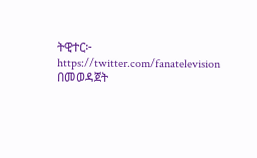ትዊተር፦ https://twitter.com/fanatelevision በመወዳጀት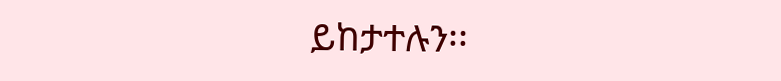ይከታተሉን፡፡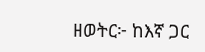ዘወትር፦ ከእኛ ጋር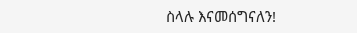ስላሉ እናመሰግናለን!